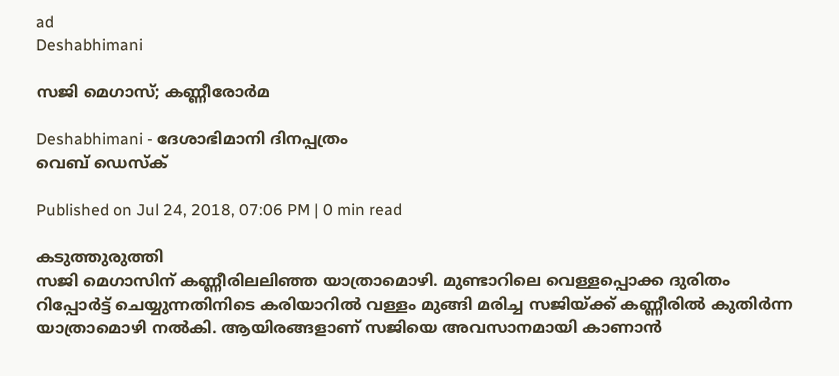ad
Deshabhimani

സജി മെഗാസ‌്; കണ്ണീരോർമ

Deshabhimani - ദേശാഭിമാനി ദിനപ്പത്രം
വെബ് ഡെസ്ക്

Published on Jul 24, 2018, 07:06 PM | 0 min read

കടുത്തുരുത്തി
സജി മെഗാസിന് കണ്ണീരിലലിഞ്ഞ യാത്രാമൊഴി. മുണ്ടാറിലെ വെള്ളപ്പൊക്ക ദുരിതം റിപ്പോർട്ട് ചെയ്യുന്നതിനിടെ കരിയാറിൽ വള്ളം മുങ്ങി മരിച്ച സജിയ്ക്ക് കണ്ണീരിൽ കുതിർന്ന യാത്രാമൊഴി നൽകി. ആയിരങ്ങളാണ് സജിയെ അവസാനമായി കാണാൻ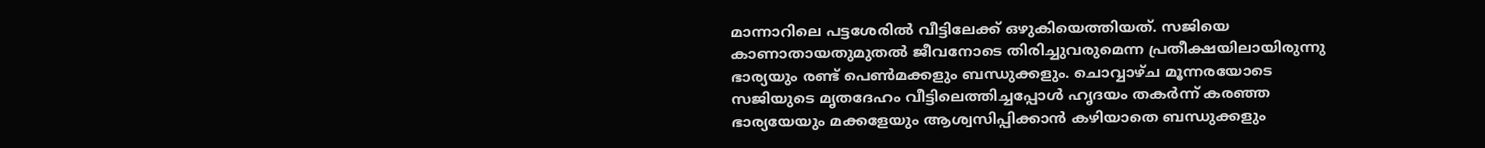മാന്നാറിലെ പട്ടശേരിൽ വീട്ടിലേക്ക് ഒഴുകിയെത്തിയത്. സജിയെ കാണാതായതുമുതൽ ജീവനോടെ തിരിച്ചുവരുമെന്ന പ്രതീക്ഷയിലായിരുന്നു ഭാര്യയും രണ്ട് പെൺമക്കളും ബന്ധുക്കളും. ചൊവ്വാഴ്ച മൂന്നരയോടെ സജിയുടെ മൃതദേഹം വീട്ടിലെത്തിച്ചപ്പോൾ ഹൃദയം തകർന്ന് കരഞ്ഞ ഭാര്യയേയും മക്കളേയും ആശ്വസിപ്പിക്കാൻ കഴിയാതെ ബന്ധുക്കളും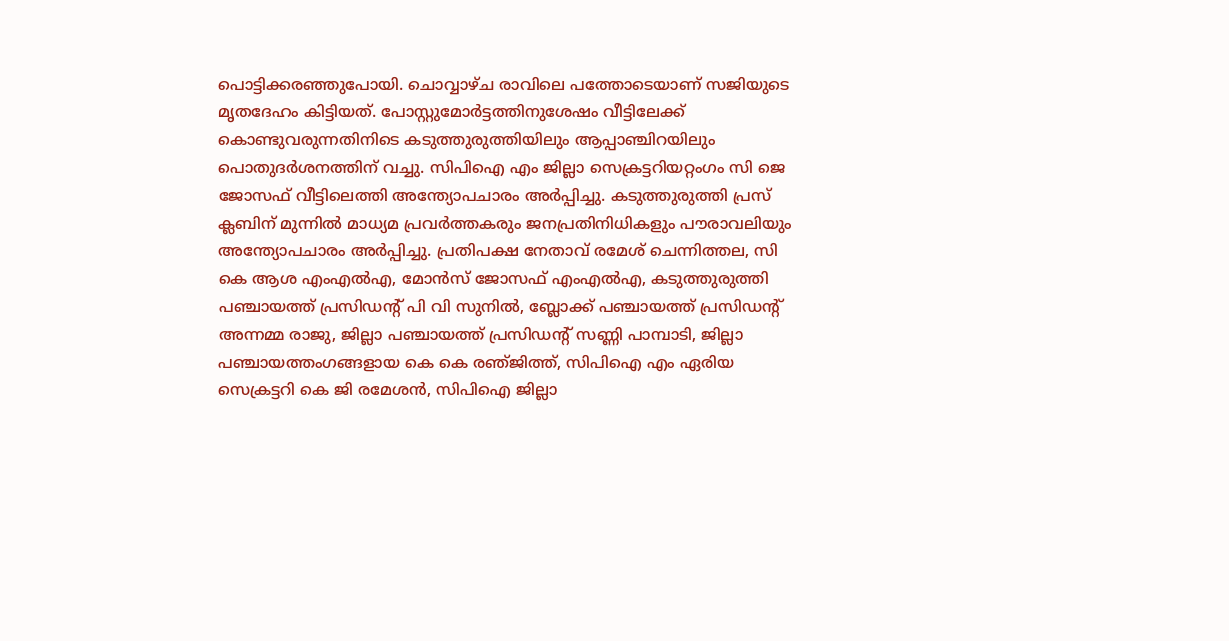പൊട്ടിക്കരഞ്ഞുപോയി. ചൊവ്വാഴ്ച രാവിലെ പത്തോടെയാണ് സജിയുടെ മൃതദേഹം കിട്ടിയത്. പോസ്റ്റുമോർട്ടത്തിനുശേഷം വീട്ടിലേക്ക് കൊണ്ടുവരുന്നതിനിടെ കടുത്തുരുത്തിയിലും ആപ്പാഞ്ചിറയിലും പൊതുദർശനത്തിന് വച്ചു. സിപിഐ എം ജില്ലാ സെക്രട്ടറിയറ്റംഗം സി ജെ ജോസഫ് വീട്ടിലെത്തി അന്ത്യോപചാരം അർപ്പിച്ചു. കടുത്തുരുത്തി പ്രസ് ക്ലബിന് മുന്നിൽ മാധ്യമ പ്രവർത്തകരും ജനപ്രതിനിധികളും പൗരാവലിയും അന്ത്യോപചാരം അർപ്പിച്ചു. പ്രതിപക്ഷ നേതാവ് രമേശ് ചെന്നിത്തല, സി കെ ആശ എംഎൽഎ, മോൻസ് ജോസഫ് എംഎൽഎ, കടുത്തുരുത്തി പഞ്ചായത്ത് പ്രസിഡന്റ് പി വി സുനിൽ, ബ്ലോക്ക് പഞ്ചായത്ത് പ്രസിഡന്റ് അന്നമ്മ രാജു, ജില്ലാ പഞ്ചായത്ത് പ്രസിഡന്റ് സണ്ണി പാമ്പാടി, ജില്ലാ പഞ്ചായത്തംഗങ്ങളായ കെ കെ രഞ‌്ജിത്ത്, സിപിഐ എം ഏരിയ സെക്രട്ടറി കെ ജി രമേശൻ, സിപിഐ ജില്ലാ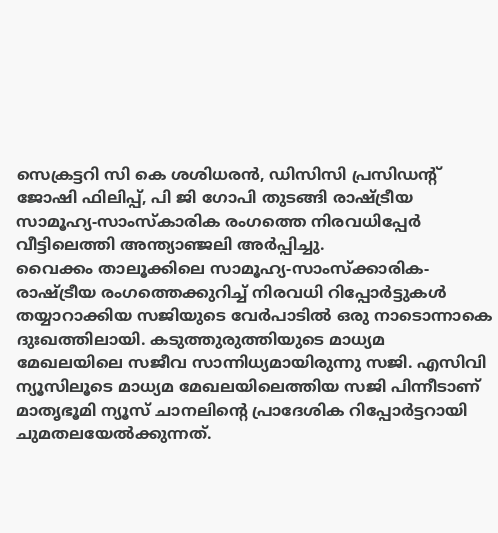സെക്രട്ടറി സി കെ ശശിധരൻ, ഡിസിസി പ്രസിഡന്റ് ജോഷി ഫിലിപ്പ്, പി ജി ഗോപി തുടങ്ങി രാഷ‌്ട്രീയ സാമൂഹ്യ‐സാംസ്കാരിക രംഗത്തെ നിരവധിപ്പേർ വീട്ടിലെത്തി അന്ത്യാഞ്ജലി അർപ്പിച്ചു.
വൈക്കം താലൂക്കിലെ സാമൂഹ്യ‐സാംസ്ക്കാരിക‐രാഷ്ട്രീയ രംഗത്തെക്കുറിച്ച് നിരവധി റിപ്പോർട്ടുകൾ തയ്യാറാക്കിയ സജിയുടെ വേർപാടിൽ ഒരു നാടൊന്നാകെ ദുഃഖത്തിലായി. കടുത്തുരുത്തിയുടെ മാധ്യമ മേഖലയിലെ സജീവ സാന്നിധ്യമായിരുന്നു സജി. എസിവി ന്യൂസിലൂടെ മാധ്യമ മേഖലയിലെത്തിയ സജി പിന്നീടാണ് മാതൃഭൂമി ന്യൂസ് ചാനലിന്റെ പ്രാദേശിക റിപ്പോർട്ടറായി ചുമതലയേൽക്കുന്നത്.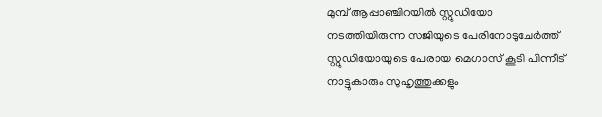മുമ്പ് ആപ്പാഞ്ചിറയിൽ സ്റ്റുഡിയോ നടത്തിയിരുന്ന സജിയുടെ പേരിനോടുചേർത്ത് സ്റ്റുഡിയോയുടെ പേരായ മെഗാസ് കൂടി പിന്നീട് നാട്ടുകാരും സുഹൃത്തുക്കളും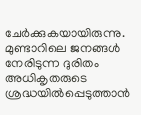ചേർക്കുകയായിരുന്നു. മുണ്ടാറിലെ ജനങ്ങൾ നേരിടുന്ന ദുരിതം അധികൃതരുടെ ശ്രദ്ധയിൽപ്പെടുത്താൻ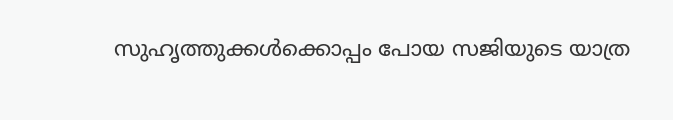സുഹൃത്തുക്കൾക്കൊപ്പം പോയ സജിയുടെ യാത്ര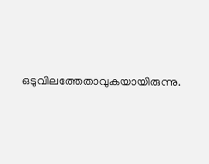ഒടുവിലത്തേതാവുകയായിരുന്നു.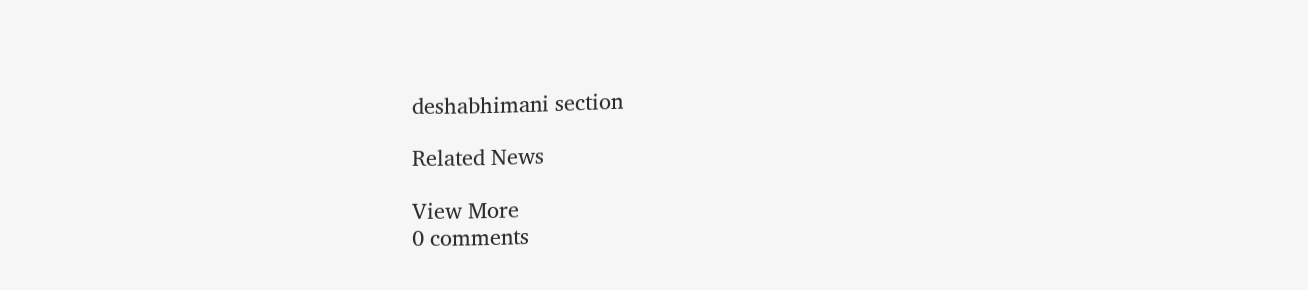deshabhimani section

Related News

View More
0 comments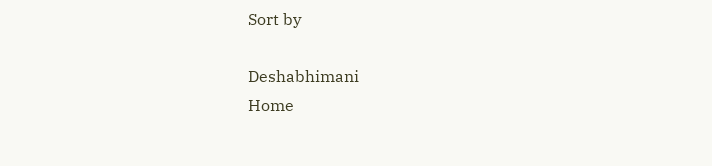Sort by

Deshabhimani
Home